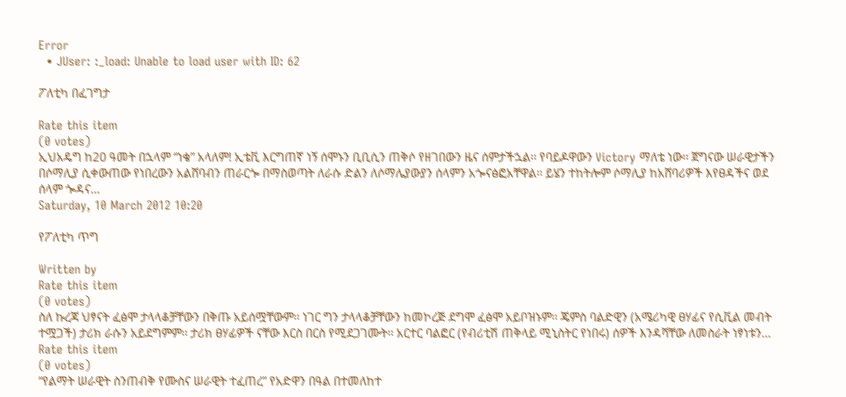Error
  • JUser: :_load: Unable to load user with ID: 62

ፖለቲካ በፈገግታ

Rate this item
(0 votes)
ኢህአዴግ ከ20 ዓመት በኋላም “ነቄ” አላለም! ኢቴቪ እርግጠኛ ነኝ ሰሞኑን ቢቢሲን ጠቅሶ የዘገበውን ዜና ሰምታችኋል፡፡ የባይዶዋውን Victory ማለቴ ነው፡፡ ጀግናው ሠራዊታችን በሶማሊያ ሲቀውጠው የነበረውን አልሸባብን ጠራርጐ በማስወጣት ለራሱ ድልን ለሶማሌያውያን ሰላምን አጐናፅፎአቸዋል፡፡ ይሄን ተከትሎም ሶማሊያ ከአሸባሪዎች እየፀዳችና ወደ ሰላም ጐዳና…
Saturday, 10 March 2012 10:20

የፖለቲካ ጥግ

Written by
Rate this item
(0 votes)
ስለ ኩረጃ ህፃናት ፈፅሞ ታላላቆቻቸውን በቅጡ አይሰሟቸውም፡፡ ነገር ግን ታላላቆቻቸውን ከመኮረጅ ደግሞ ፈፅሞ አይቦዝኑም፡፡ ጄምስ ባልድዊን (አሜሪካዊ ፀሃፊና የሲቪል መብት ተሟጋች) ታሪክ ራሱን አይደግምም፡፡ ታሪክ ፀሃፊዎች ናቸው እርስ በርስ የሚደጋገሙት፡፡ አርተር ባልፎር (የብሪቲሽ ጠቅላይ ሚኒስትር የነበሩ) ሰዎች እንዳሻቸው ለመስራት ነፃነቱን…
Rate this item
(0 votes)
“የልማት ሠራዊት ስንጠብቅ የሙስና ሠራዊት ተፈጠረ” የአድዋን በዓል በተመለከተ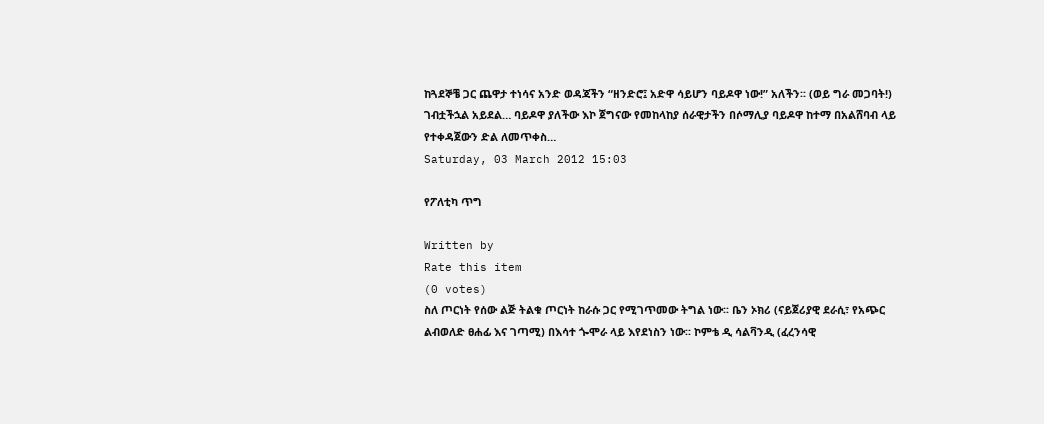ከጓደኞቼ ጋር ጨዋታ ተነሳና አንድ ወዳጃችን “ዘንድሮ፤ አድዋ ሳይሆን ባይዶዋ ነው!” አለችን፡፡ (ወይ ግራ መጋባት!) ገብቷችኋል አይደል… ባይዶዋ ያለችው እኮ ጀግናው የመከላከያ ሰራዊታችን በሶማሊያ ባይዶዋ ከተማ በአልሸባብ ላይ የተቀዳጀውን ድል ለመጥቀስ…
Saturday, 03 March 2012 15:03

የፖለቲካ ጥግ

Written by
Rate this item
(0 votes)
ስለ ጦርነት የሰው ልጅ ትልቁ ጦርነት ከራሱ ጋር የሚገጥመው ትግል ነው፡፡ ቤን ኦክሪ (ናይጀሪያዊ ደራሲ፣ የአጭር ልብወለድ ፀሐፊ እና ገጣሚ) በእሳተ ጐሞራ ላይ እየደነስን ነው፡፡ ኮምቴ ዲ ሳልቫንዲ (ፈረንሳዊ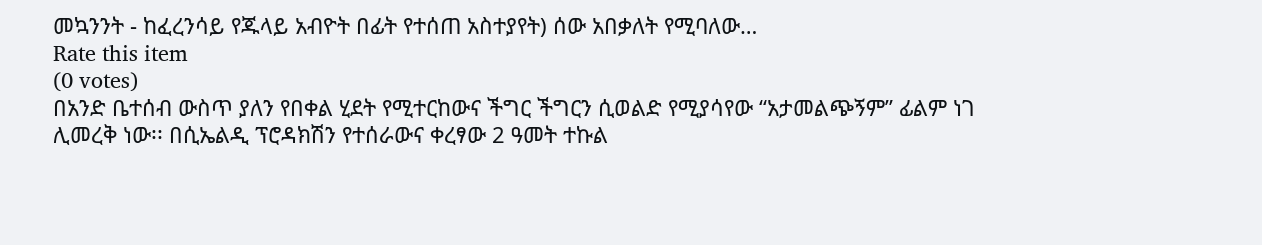መኳንንት - ከፈረንሳይ የጁላይ አብዮት በፊት የተሰጠ አስተያየት) ሰው አበቃለት የሚባለው…
Rate this item
(0 votes)
በአንድ ቤተሰብ ውስጥ ያለን የበቀል ሂደት የሚተርከውና ችግር ችግርን ሲወልድ የሚያሳየው “አታመልጭኝም” ፊልም ነገ ሊመረቅ ነው፡፡ በሲኤልዲ ፕሮዳክሽን የተሰራውና ቀረፃው 2 ዓመት ተኩል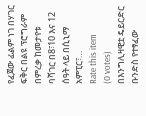የፈጀው ፊልም ነገ በሃገር ፍቅር በልዩ ፕሮግራም በምረቃ ከመታየቱ ባሻገር በ8፣10 እና 12 ሰዓት ላይ በሲኒማ አምፒር፣…
Rate this item
(0 votes)
በእንግሊዛዊቷ ዴይርድር ቡንድስ የተፃፈው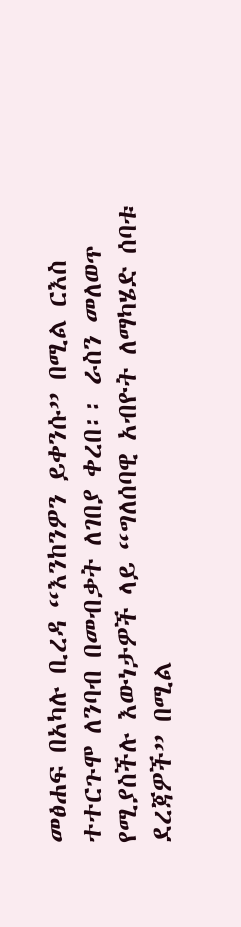መፅሐፍ በአካሉ ቢረዳ “እንከንዎን ይቀንሱ” በሚል ርእስ ተተርጉሞ ለንባብ በመብቃት ለገበያ ቀረበ፡፡ ራስን መለወጥ የሚያስችሉ እውነታዎች ላይ “ግለሰባዊ አብዮት ለማካሄድ ሰባቱ ደረጃዎች” በሚል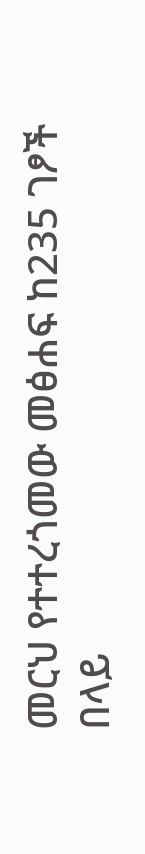መርህ የተተረጎመው መፅሐፍ ከ235 ገፆች በላይ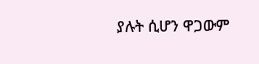ያሉት ሲሆን ዋጋውም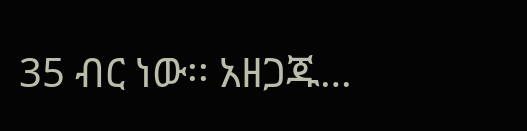35 ብር ነው፡፡ አዘጋጁ…